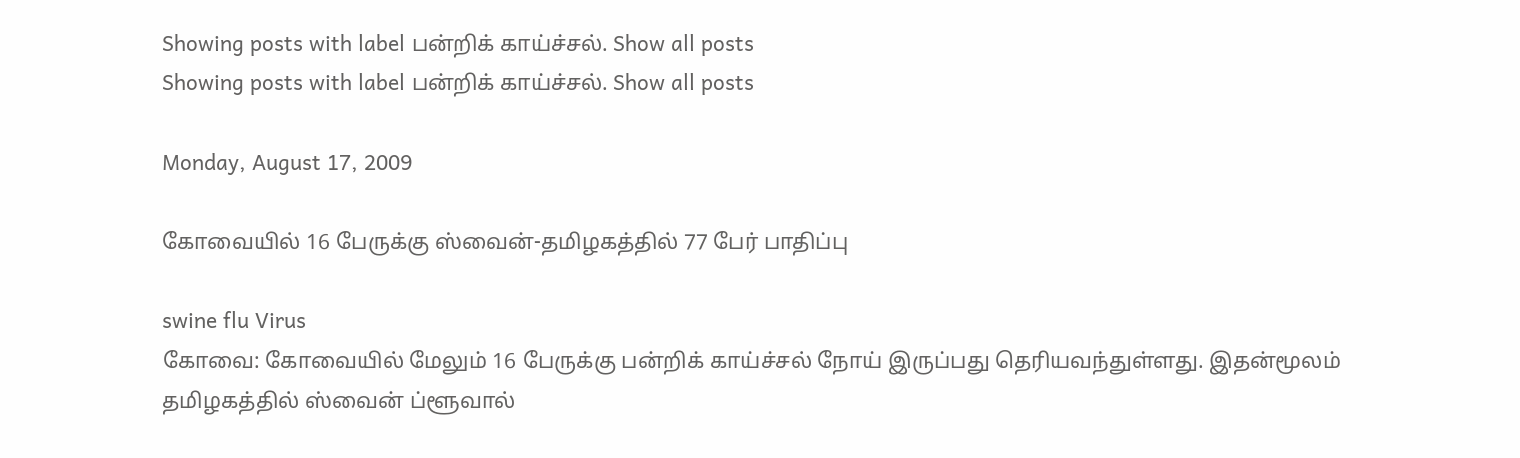Showing posts with label பன்றிக் காய்ச்சல். Show all posts
Showing posts with label பன்றிக் காய்ச்சல். Show all posts

Monday, August 17, 2009

கோவையில் 16 பேருக்கு ஸ்வைன்-தமிழகத்தில் 77 பேர் பாதிப்பு

swine flu Virus
கோவை: கோவையில் மேலும் 16 பேருக்கு பன்றிக் காய்ச்சல் நோய் இருப்பது தெரியவந்துள்ளது. இதன்மூலம் தமிழகத்தில் ஸ்வைன் ப்ளூவால்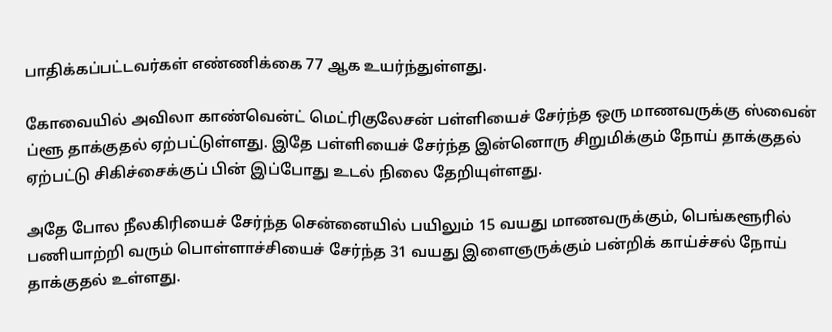பாதிக்கப்பட்டவர்கள் எண்ணிக்கை 77 ஆக உயர்ந்துள்ளது.

கோவையில் அவிலா காண்வென்ட் மெட்ரிகுலேசன் பள்ளியைச் சேர்ந்த ஒரு மாணவருக்கு ஸ்வைன் ப்ளூ தாக்குதல் ஏற்பட்டுள்ளது. இதே பள்ளியைச் சேர்ந்த இன்னொரு சிறுமிக்கும் நோய் தாக்குதல் ஏற்பட்டு சிகிச்சைக்குப் பின் இப்போது உடல் நிலை தேறியுள்ளது.

அதே போல நீலகிரியைச் சேர்ந்த சென்னையில் பயிலும் 15 வயது மாணவருக்கும், பெங்களூரில் பணியாற்றி வரும் பொள்ளாச்சியைச் சேர்ந்த 31 வயது இளைஞருக்கும் பன்றிக் காய்ச்சல் நோய் தாக்குதல் உள்ளது.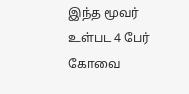இந்த மூவர் உள்பட 4 பேர் கோவை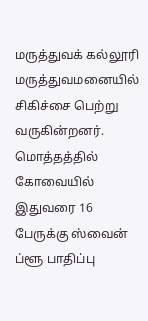மருத்துவக் கல்லூரி மருத்துவமனையில் சிகிச்சை பெற்று வருகின்றனர். மொத்தத்தில் கோவையில் இதுவரை 16 பேருக்கு ஸ்வைன் ப்ளூ பாதிப்பு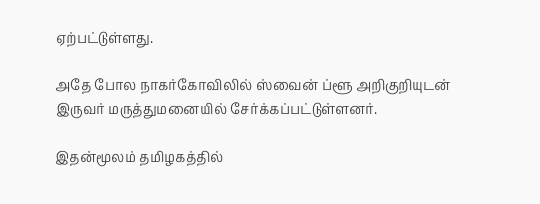ஏற்பட்டுள்ளது.

அதே போல நாகர்கோவிலில் ஸ்வைன் ப்ளூ அறிகுறியுடன் இருவர் மருத்துமனையில் சேர்க்கப்பட்டுள்ளனர்.

இதன்மூலம் தமிழகத்தில்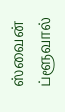ஸ்வைன் ப்ளூவால்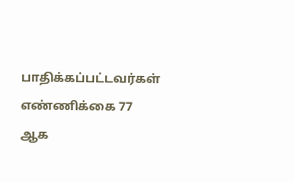பாதிக்கப்பட்டவர்கள் எண்ணிக்கை 77 ஆக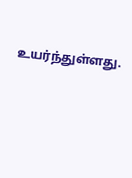உயர்ந்துள்ளது.